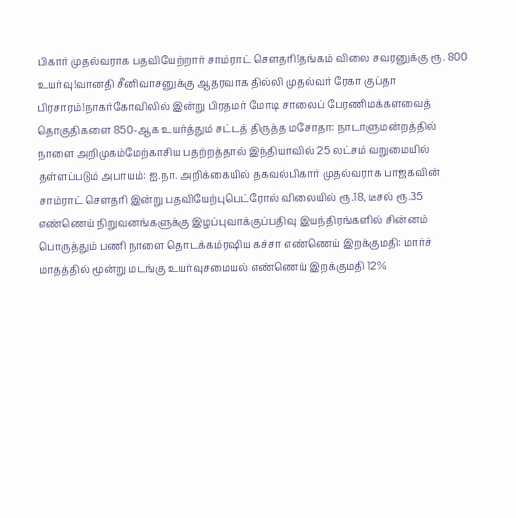பிகார் முதல்வராக பதவியேற்றார் சாம்ராட் சௌதரி!தங்கம் விலை சவரனுக்கு ரூ. 800 உயர்வு!வானதி சீனிவாசனுக்கு ஆதரவாக தில்லி முதல்வர் ரேகா குப்தா பிரசாரம்!நாகர்கோவிலில் இன்று பிரதமர் மோடி சாலைப் பேரணிமக்களவைத் தொகுதிகளை 850-ஆக உயர்த்தும் சட்டத் திருத்த மசோதா: நாடாளுமன்றத்தில் நாளை அறிமுகம்மேற்காசிய பதற்றத்தால் இந்தியாவில் 25 லட்சம் வறுமையில் தள்ளப்படும் அபாயம்: ஐ.நா. அறிக்கையில் தகவல்பிகார் முதல்வராக பாஜகவின் சாம்ராட் செளதரி இன்று பதவியேற்புபெட்ரோல் விலையில் ரூ.18, டீசல் ரூ.35 எண்ணெய் நிறுவனங்களுக்கு இழப்புவாக்குப்பதிவு இயந்திரங்களில் சின்னம் பொருத்தும் பணி நாளை தொடக்கம்ரஷிய கச்சா எண்ணெய் இறக்குமதி: மார்ச் மாதத்தில் மூன்று மடங்கு உயர்வுசமையல் எண்ணெய் இறக்குமதி 12%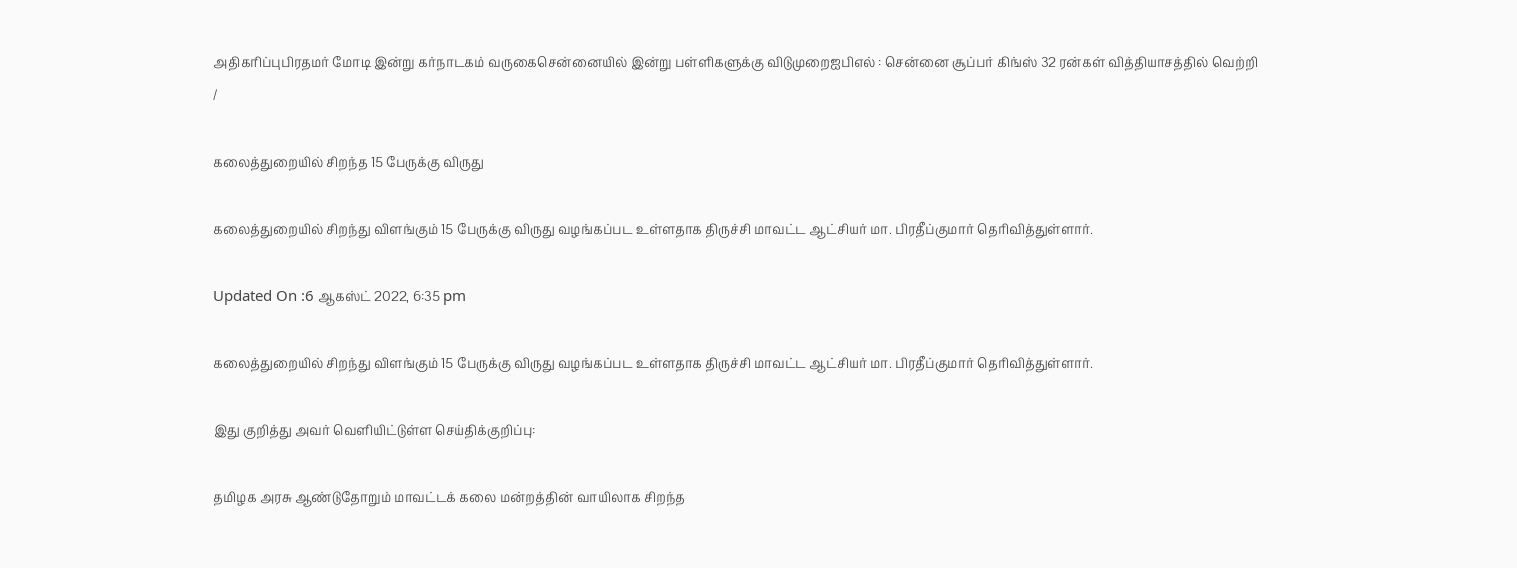அதிகரிப்புபிரதமர் மோடி இன்று கர்நாடகம் வருகைசென்னையில் இன்று பள்ளிகளுக்கு விடுமுறைஐபிஎல் : சென்னை சூப்பர் கிங்ஸ் 32 ரன்கள் வித்தியாசத்தில் வெற்றி
/

கலைத்துறையில் சிறந்த 15 பேருக்கு விருது

கலைத்துறையில் சிறந்து விளங்கும் 15 பேருக்கு விருது வழங்கப்பட உள்ளதாக திருச்சி மாவட்ட ஆட்சியர் மா. பிரதீப்குமார் தெரிவித்துள்ளார்.

Updated On :6 ஆகஸ்ட் 2022, 6:35 pm

கலைத்துறையில் சிறந்து விளங்கும் 15 பேருக்கு விருது வழங்கப்பட உள்ளதாக திருச்சி மாவட்ட ஆட்சியர் மா. பிரதீப்குமார் தெரிவித்துள்ளார்.

இது குறித்து அவர் வெளியிட்டுள்ள செய்திக்குறிப்பு:

தமிழக அரசு ஆண்டுதோறும் மாவட்டக் கலை மன்றத்தின் வாயிலாக சிறந்த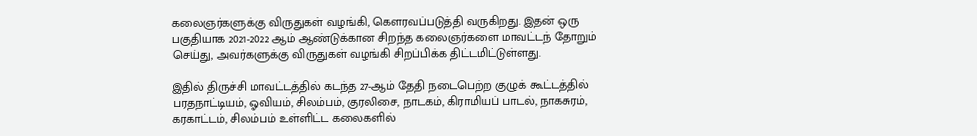கலைஞர்களுக்கு விருதுகள் வழங்கி, கெளரவப்படுத்தி வருகிறது. இதன் ஒரு பகுதியாக 2021-2022 ஆம் ஆண்டுக்கான சிறந்த கலைஞர்களை மாவட்டந் தோறும் செய்து, அவர்களுக்கு விருதுகள் வழங்கி சிறப்பிக்க திட்டமிட்டுள்ளது.

இதில் திருச்சி மாவட்டத்தில் கடந்த 27-ஆம் தேதி நடைபெற்ற குழுக் கூட்டத்தில் பரதநாட்டியம், ஓவியம், சிலம்பம், குரலிசை, நாடகம், கிராமியப் பாடல், நாகசுரம், கரகாட்டம், சிலம்பம் உள்ளிட்ட கலைகளில்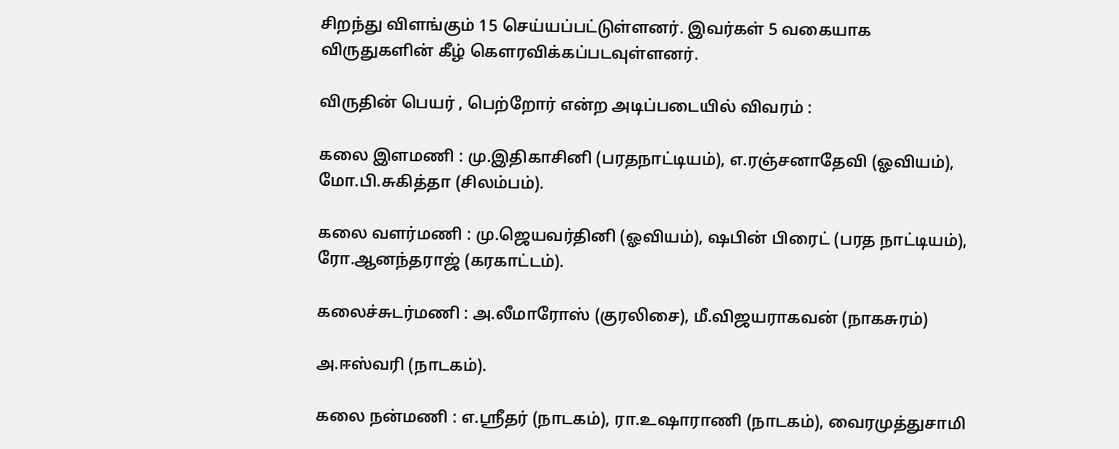சிறந்து விளங்கும் 15 செய்யப்பட்டுள்ளனர். இவர்கள் 5 வகையாக விருதுகளின் கீழ் கெளரவிக்கப்படவுள்ளனர்.

விருதின் பெயர் , பெற்றோர் என்ற அடிப்படையில் விவரம் :

கலை இளமணி : மு.இதிகாசினி (பரதநாட்டியம்), எ.ரஞ்சனாதேவி (ஓவியம்), மோ.பி.சுகித்தா (சிலம்பம்).

கலை வளர்மணி : மு.ஜெயவர்தினி (ஓவியம்), ஷபின் பிரைட் (பரத நாட்டியம்), ரோ.ஆனந்தராஜ் (கரகாட்டம்).

கலைச்சுடர்மணி : அ.லீமாரோஸ் (குரலிசை), மீ.விஜயராகவன் (நாகசுரம்)

அ.ஈஸ்வரி (நாடகம்).

கலை நன்மணி : எ.ஸ்ரீதர் (நாடகம்), ரா.உஷாராணி (நாடகம்), வைரமுத்துசாமி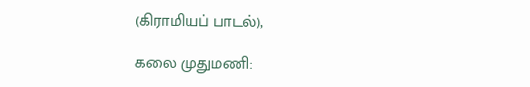(கிராமியப் பாடல்),

கலை முதுமணி: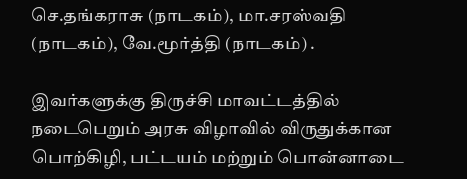செ.தங்கராசு (நாடகம்), மா.சரஸ்வதி (நாடகம்), வே.மூர்த்தி (நாடகம்) .

இவர்களுக்கு திருச்சி மாவட்டத்தில் நடைபெறும் அரசு விழாவில் விருதுக்கான பொற்கிழி, பட்டயம் மற்றும் பொன்னாடை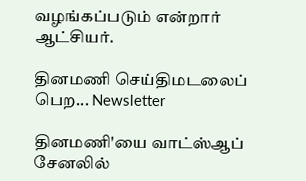வழங்கப்படும் என்றார் ஆட்சியர்.

தினமணி செய்திமடலைப் பெற... Newsletter

தினமணி'யை வாட்ஸ்ஆப் சேனலில்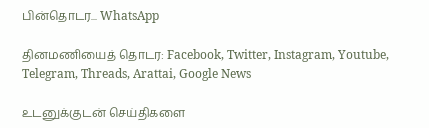பின்தொடர... WhatsApp

தினமணியைத் தொடர: Facebook, Twitter, Instagram, Youtube, Telegram, Threads, Arattai, Google News

உடனுக்குடன் செய்திகளை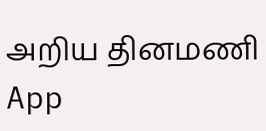அறிய தினமணி App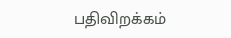பதிவிறக்கம்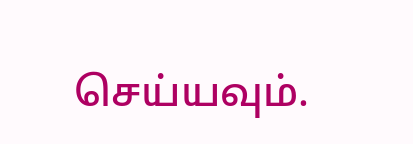செய்யவும்.